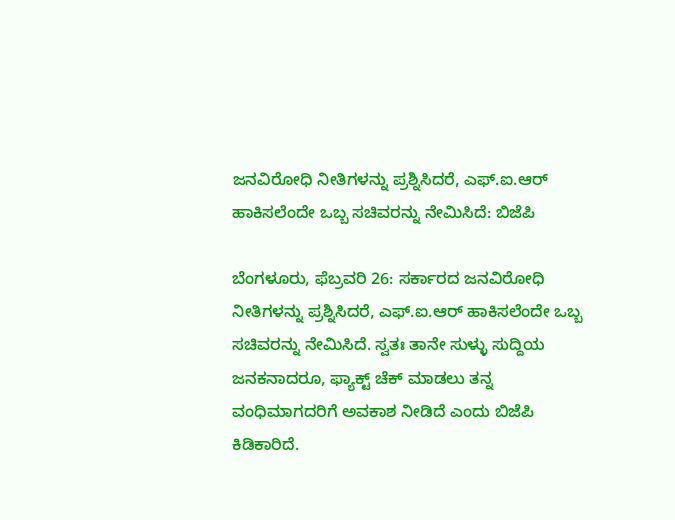ಜನವಿರೋಧಿ ನೀತಿಗಳನ್ನು ಪ್ರಶ್ನಿಸಿದರೆ, ಎಫ್.ಐ.ಆರ್‌ ಹಾಕಿಸಲೆಂದೇ ಒಬ್ಬ ಸಚಿವರನ್ನು ನೇಮಿಸಿದೆ: ಬಿಜೆಪಿ

ಬೆಂಗಳೂರು, ಫೆಬ್ರವರಿ 26: ಸರ್ಕಾರದ ಜನವಿರೋಧಿ ನೀತಿಗಳನ್ನು ಪ್ರಶ್ನಿಸಿದರೆ, ಎಫ್.ಐ.ಆರ್‌ ಹಾಕಿಸಲೆಂದೇ ಒಬ್ಬ ಸಚಿವರನ್ನು ನೇಮಿಸಿದೆ. ಸ್ವತಃ ತಾನೇ ಸುಳ್ಳು ಸುದ್ದಿಯ ಜನಕನಾದರೂ, ಫ್ಯಾಕ್ಟ್‌ ಚೆಕ್‌ ಮಾಡಲು ತನ್ನ ವಂಧಿಮಾಗದರಿಗೆ ಅವಕಾಶ ನೀಡಿದೆ ಎಂದು ಬಿಜೆಪಿ ಕಿಡಿಕಾರಿದೆ.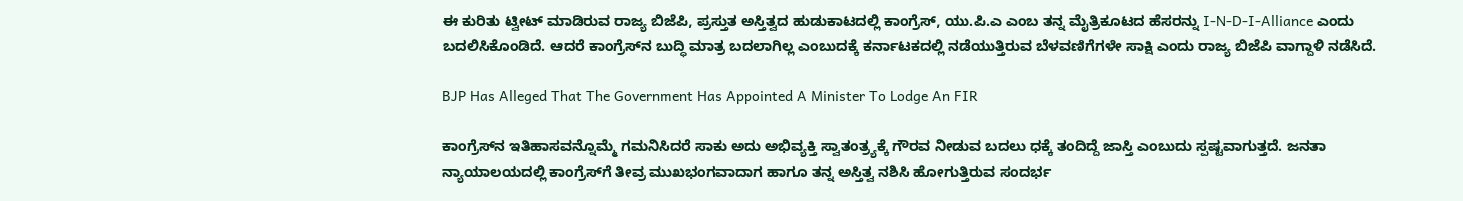ಈ ಕುರಿತು ಟ್ವೀಟ್‌ ಮಾಡಿರುವ ರಾಜ್ಯ ಬಿಜೆಪಿ, ಪ್ರಸ್ತುತ ಅಸ್ತಿತ್ವದ ಹುಡುಕಾಟದಲ್ಲಿ ಕಾಂಗ್ರೆಸ್‌, ಯು.ಪಿ.ಎ ಎಂಬ ತನ್ನ ಮೈತ್ರಿಕೂಟದ ಹೆಸರನ್ನು I-N-D-I-Alliance ಎಂದು ಬದಲಿಸಿಕೊಂಡಿದೆ. ಆದರೆ ಕಾಂಗ್ರೆಸ್‌ನ ಬುದ್ಧಿ ಮಾತ್ರ ಬದಲಾಗಿಲ್ಲ ಎಂಬುದಕ್ಕೆ ಕರ್ನಾಟಕದಲ್ಲಿ ನಡೆಯುತ್ತಿರುವ ಬೆಳವಣಿಗೆಗಳೇ ಸಾಕ್ಷಿ ಎಂದು ರಾಜ್ಯ ಬಿಜೆಪಿ ವಾಗ್ದಾಳಿ ನಡೆಸಿದೆ.

BJP Has Alleged That The Government Has Appointed A Minister To Lodge An FIR

ಕಾಂಗ್ರೆಸ್‌ನ ಇತಿಹಾಸವನ್ನೊಮ್ಮೆ ಗಮನಿಸಿದರೆ ಸಾಕು ಅದು ಅಭಿವ್ಯಕ್ತಿ ಸ್ವಾತಂತ್ರ್ಯಕ್ಕೆ ಗೌರವ ನೀಡುವ ಬದಲು ಧಕ್ಕೆ ತಂದಿದ್ದೆ ಜಾಸ್ತಿ ಎಂಬುದು ಸ್ಪಷ್ಟವಾಗುತ್ತದೆ. ಜನತಾ ನ್ಯಾಯಾಲಯದಲ್ಲಿ ಕಾಂಗ್ರೆಸ್‌ಗೆ ತೀವ್ರ ಮುಖಭಂಗವಾದಾಗ ಹಾಗೂ ತನ್ನ ಅಸ್ತಿತ್ವ ನಶಿಸಿ ಹೋಗುತ್ತಿರುವ ಸಂದರ್ಭ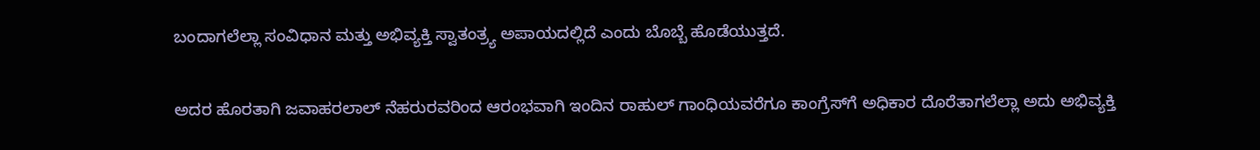ಬಂದಾಗಲೆಲ್ಲಾ ಸಂವಿಧಾನ ಮತ್ತು ಅಭಿವ್ಯಕ್ತಿ ಸ್ವಾತಂತ್ರ್ಯ ಅಪಾಯದಲ್ಲಿದೆ ಎಂದು ಬೊಬ್ಬೆ ಹೊಡೆಯುತ್ತದೆ.

ಅದರ ಹೊರತಾಗಿ ಜವಾಹರಲಾಲ್‌ ನೆಹರುರವರಿಂದ ಆರಂಭವಾಗಿ ಇಂದಿನ ರಾಹುಲ್‌ ಗಾಂಧಿಯವರೆಗೂ ಕಾಂಗ್ರೆಸ್‌ಗೆ ಅಧಿಕಾರ ದೊರೆತಾಗಲೆಲ್ಲಾ ಅದು ಅಭಿವ್ಯಕ್ತಿ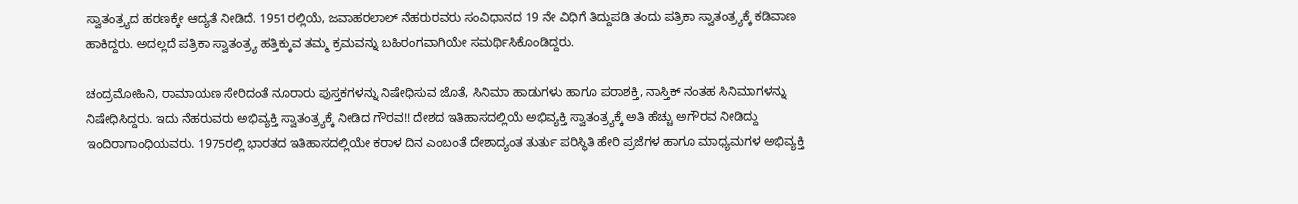ಸ್ವಾತಂತ್ರ್ಯದ ಹರಣಕ್ಕೇ ಆದ್ಯತೆ ನೀಡಿದೆ. 1951ರಲ್ಲಿಯೆ, ಜವಾಹರಲಾಲ್‌ ನೆಹರುರವರು ಸಂವಿಧಾನದ 19 ನೇ ವಿಧಿಗೆ ತಿದ್ದುಪಡಿ ತಂದು ಪತ್ರಿಕಾ ಸ್ವಾತಂತ್ರ್ಯಕ್ಕೆ ಕಡಿವಾಣ ಹಾಕಿದ್ದರು. ಅದಲ್ಲದೆ ಪತ್ರಿಕಾ ಸ್ವಾತಂತ್ರ್ಯ ಹತ್ತಿಕ್ಕುವ ತಮ್ಮ ಕ್ರಮವನ್ನು ಬಹಿರಂಗವಾಗಿಯೇ ಸಮರ್ಥಿಸಿಕೊಂಡಿದ್ದರು.

ಚಂದ್ರಮೋಹಿನಿ, ರಾಮಾಯಣ ಸೇರಿದಂತೆ ನೂರಾರು ಪುಸ್ತಕಗಳನ್ನು ನಿಷೇಧಿಸುವ ಜೊತೆ, ಸಿನಿಮಾ ಹಾಡುಗಳು ಹಾಗೂ ಪರಾಶಕ್ತಿ, ನಾಸ್ತಿಕ್‌ ನಂತಹ ಸಿನಿಮಾಗಳನ್ನು ನಿಷೇಧಿಸಿದ್ದರು. ಇದು ನೆಹರುವರು ಅಭಿವ್ಯಕ್ತಿ ಸ್ವಾತಂತ್ರ್ಯಕ್ಕೆ ನೀಡಿದ ಗೌರವ!! ದೇಶದ ಇತಿಹಾಸದಲ್ಲಿಯೆ ಅಭಿವ್ಯಕ್ತಿ ಸ್ವಾತಂತ್ರ್ಯಕ್ಕೆ ಅತಿ ಹೆಚ್ಚು ಅಗೌರವ ನೀಡಿದ್ದು ಇಂದಿರಾಗಾಂಧಿಯವರು. 1975ರಲ್ಲಿ ಭಾರತದ ಇತಿಹಾಸದಲ್ಲಿಯೇ ಕರಾಳ ದಿನ ಎಂಬಂತೆ ದೇಶಾದ್ಯಂತ ತುರ್ತು ಪರಿಸ್ಥಿತಿ ಹೇರಿ ಪ್ರಜೆಗಳ ಹಾಗೂ ಮಾಧ್ಯಮಗಳ ಅಭಿವ್ಯಕ್ತಿ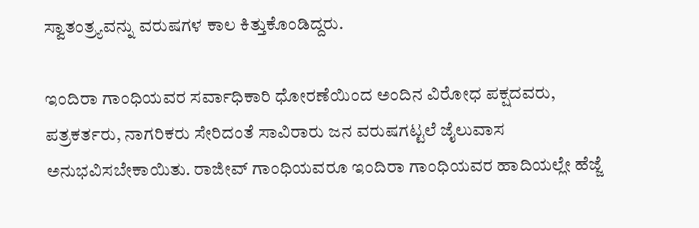ಸ್ವಾತಂತ್ರ್ಯವನ್ನು ವರುಷಗಳ ಕಾಲ ಕಿತ್ತುಕೊಂಡಿದ್ದರು.

ಇಂದಿರಾ ಗಾಂಧಿಯವರ ಸರ್ವಾಧಿಕಾರಿ ಧೋರಣೆಯಿಂದ ಅಂದಿನ ವಿರೋಧ ಪಕ್ಷದವರು, ಪತ್ರಕರ್ತರು, ನಾಗರಿಕರು ಸೇರಿದಂತೆ ಸಾವಿರಾರು ಜನ ವರುಷಗಟ್ಟಲೆ ಜೈಲುವಾಸ ಅನುಭವಿಸಬೇಕಾಯಿತು. ರಾಜೀವ್‌ ಗಾಂಧಿಯವರೂ ಇಂದಿರಾ ಗಾಂಧಿಯವರ ಹಾದಿಯಲ್ಲೇ ಹೆಜ್ಜೆ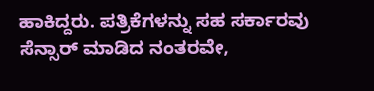ಹಾಕಿದ್ದರು. ಪತ್ರಿಕೆಗಳನ್ನು ಸಹ ಸರ್ಕಾರವು ಸೆನ್ಸಾರ್‌ ಮಾಡಿದ ನಂತರವೇ,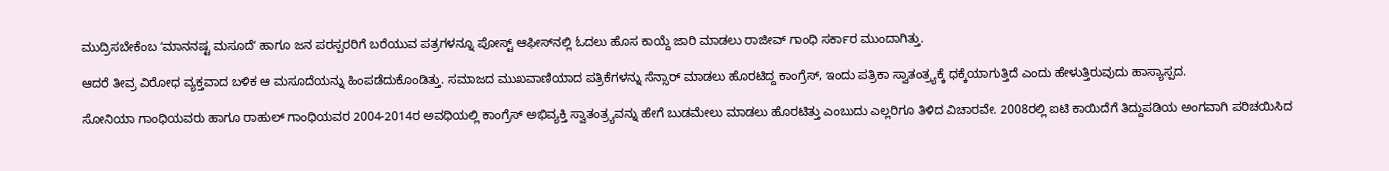ಮುದ್ರಿಸಬೇಕೆಂಬ ʻಮಾನನಷ್ಟ ಮಸೂದೆʻ ಹಾಗೂ ಜನ ಪರಸ್ಪರರಿಗೆ ಬರೆಯುವ ಪತ್ರಗಳನ್ನೂ ಪೋಸ್ಟ್‌ ಆಫೀಸ್‌ನಲ್ಲಿ ಓದಲು ಹೊಸ ಕಾಯ್ದೆ ಜಾರಿ ಮಾಡಲು ರಾಜೀವ್‌ ಗಾಂಧಿ ಸರ್ಕಾರ ಮುಂದಾಗಿತ್ತು.

ಆದರೆ ತೀವ್ರ ವಿರೋಧ ವ್ಯಕ್ತವಾದ ಬಳಿಕ ಆ ಮಸೂದೆಯನ್ನು ಹಿಂಪಡೆದುಕೊಂಡಿತ್ತು. ಸಮಾಜದ ಮುಖವಾಣಿಯಾದ ಪತ್ರಿಕೆಗಳನ್ನು ಸೆನ್ಸಾರ್‌ ಮಾಡಲು ಹೊರಟಿದ್ದ ಕಾಂಗ್ರೆಸ್‌, ಇಂದು ಪತ್ರಿಕಾ ಸ್ವಾತಂತ್ರ್ಯಕ್ಕೆ ಧಕ್ಕೆಯಾಗುತ್ತಿದೆ ಎಂದು ಹೇಳುತ್ತಿರುವುದು ಹಾಸ್ಯಾಸ್ಪದ.

ಸೋನಿಯಾ ಗಾಂಧಿಯವರು ಹಾಗೂ ರಾಹುಲ್‌ ಗಾಂಧಿಯವರ 2004-2014ರ ಅವಧಿಯಲ್ಲಿ ಕಾಂಗ್ರೆಸ್‌ ಅಭಿವ್ಯಕ್ತಿ ಸ್ವಾತಂತ್ರ್ಯವನ್ನು ಹೇಗೆ ಬುಡಮೇಲು ಮಾಡಲು ಹೊರಟಿತ್ತು ಎಂಬುದು ಎಲ್ಲರಿಗೂ ತಿಳಿದ ವಿಚಾರವೇ. 2008ರಲ್ಲಿ ಐಟಿ ಕಾಯಿದೆಗೆ ತಿದ್ದುಪಡಿಯ ಅಂಗವಾಗಿ ಪರಿಚಯಿಸಿದ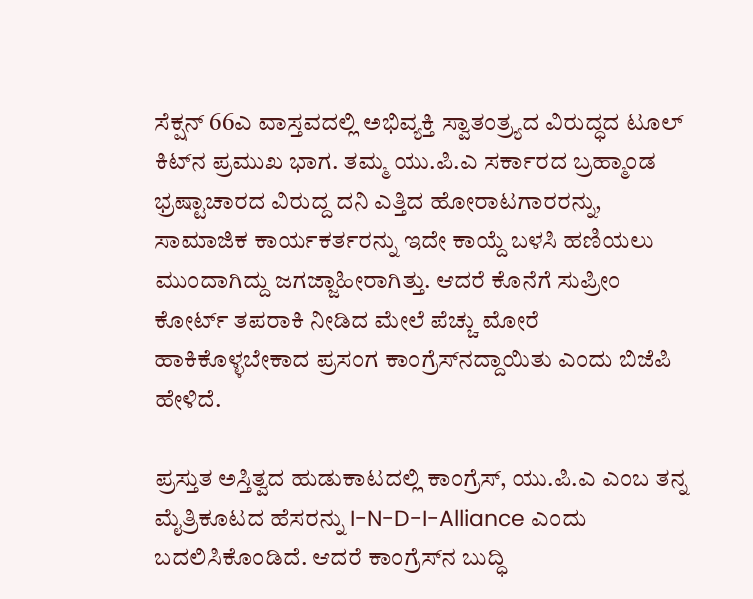ಸೆಕ್ಷನ್‌ 66ಎ ವಾಸ್ತವದಲ್ಲಿ ಅಭಿವ್ಯಕ್ತಿ ಸ್ವಾತಂತ್ರ್ಯದ ವಿರುದ್ಧದ ಟೂಲ್‌ ಕಿಟ್‌ನ ಪ್ರಮುಖ ಭಾಗ. ತಮ್ಮ ಯು.ಪಿ.ಎ ಸರ್ಕಾರದ ಬ್ರಹ್ಮಾಂಡ ಭ್ರಷ್ಟಾಚಾರದ ವಿರುದ್ದ ದನಿ ಎತ್ತಿದ ಹೋರಾಟಗಾರರನ್ನು, ಸಾಮಾಜಿಕ ಕಾರ್ಯಕರ್ತರನ್ನು ಇದೇ ಕಾಯ್ದೆ ಬಳಸಿ ಹಣಿಯಲು ಮುಂದಾಗಿದ್ದು ಜಗಜ್ಜಾಹೀರಾಗಿತ್ತು. ಆದರೆ ಕೊನೆಗೆ ಸುಪ್ರೀಂ ಕೋರ್ಟ್ ತಪರಾಕಿ ನೀಡಿದ ಮೇಲೆ ಪೆಚ್ಚು ಮೋರೆ ಹಾಕಿಕೊಳ್ಳಬೇಕಾದ ಪ್ರಸಂಗ ಕಾಂಗ್ರೆಸ್‌ನದ್ದಾಯಿತು ಎಂದು ಬಿಜೆಪಿ ಹೇಳಿದೆ.

ಪ್ರಸ್ತುತ ಅಸ್ತಿತ್ವದ ಹುಡುಕಾಟದಲ್ಲಿ ಕಾಂಗ್ರೆಸ್‌, ಯು.ಪಿ.ಎ ಎಂಬ ತನ್ನ ಮೈತ್ರಿಕೂಟದ ಹೆಸರನ್ನು I-N-D-I-Alliance ಎಂದು ಬದಲಿಸಿಕೊಂಡಿದೆ. ಆದರೆ ಕಾಂಗ್ರೆಸ್‌ನ ಬುದ್ಧಿ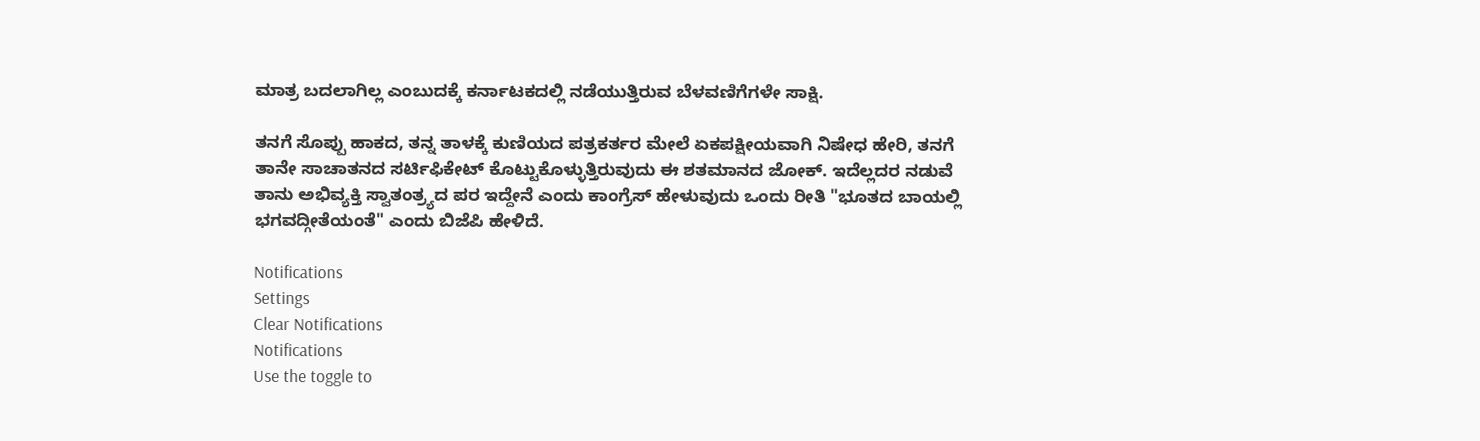ಮಾತ್ರ ಬದಲಾಗಿಲ್ಲ ಎಂಬುದಕ್ಕೆ ಕರ್ನಾಟಕದಲ್ಲಿ ನಡೆಯುತ್ತಿರುವ ಬೆಳವಣಿಗೆಗಳೇ ಸಾಕ್ಷಿ.

ತನಗೆ ಸೊಪ್ಪು ಹಾಕದ, ತನ್ನ ತಾಳಕ್ಕೆ ಕುಣಿಯದ ಪತ್ರಕರ್ತರ ಮೇಲೆ ಏಕಪಕ್ಷೀಯವಾಗಿ ನಿಷೇಧ ಹೇರಿ, ತನಗೆ ತಾನೇ ಸಾಚಾತನದ ಸರ್ಟಿಫಿಕೇಟ್‌ ಕೊಟ್ಟುಕೊಳ್ಳುತ್ತಿರುವುದು ಈ ಶತಮಾನದ ಜೋಕ್. ಇದೆಲ್ಲದರ ನಡುವೆ ತಾನು ಅಭಿವ್ಯಕ್ತಿ ಸ್ವಾತಂತ್ರ್ಯದ ಪರ ಇದ್ದೇನೆ ಎಂದು ಕಾಂಗ್ರೆಸ್‌ ಹೇಳುವುದು ಒಂದು ರೀತಿ "ಭೂತದ ಬಾಯಲ್ಲಿ ಭಗವದ್ಗೀತೆಯಂತೆ" ಎಂದು ಬಿಜೆಪಿ ಹೇಳಿದೆ.

Notifications
Settings
Clear Notifications
Notifications
Use the toggle to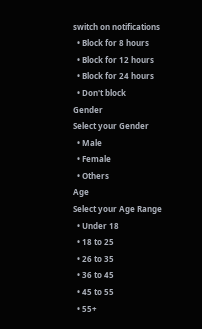switch on notifications
  • Block for 8 hours
  • Block for 12 hours
  • Block for 24 hours
  • Don't block
Gender
Select your Gender
  • Male
  • Female
  • Others
Age
Select your Age Range
  • Under 18
  • 18 to 25
  • 26 to 35
  • 36 to 45
  • 45 to 55
  • 55+